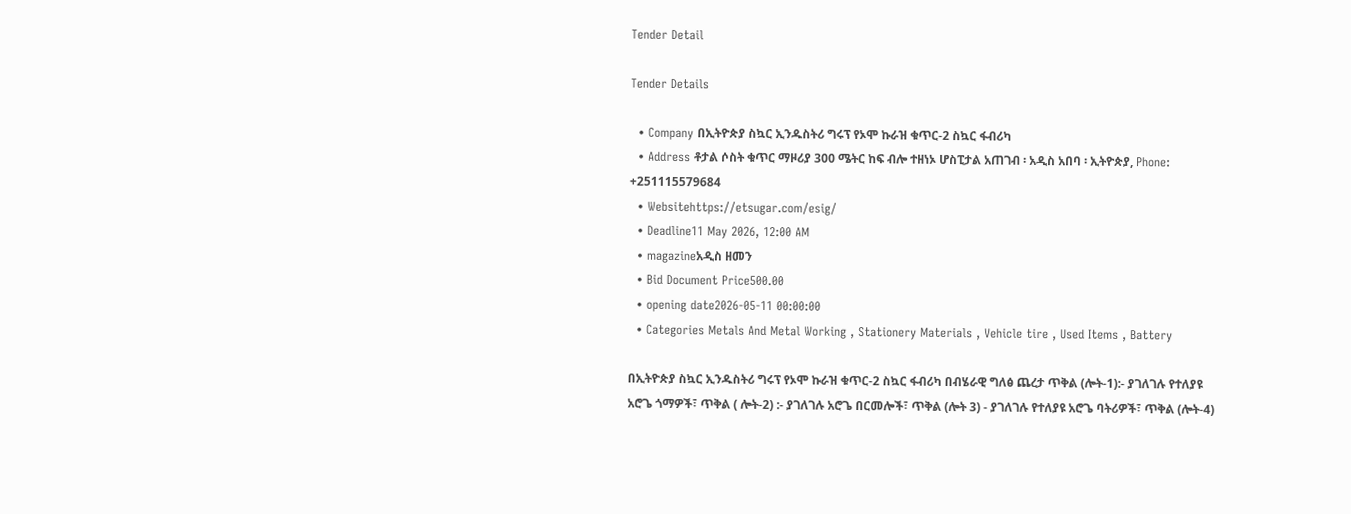Tender Detail

Tender Details

  • Company በኢትዮጵያ ስኳር ኢንዱስትሪ ግሩፕ የኦሞ ኩራዝ ቁጥር-2 ስኳር ፋብሪካ
  • Address ቶታል ሶስት ቁጥር ማዞሪያ 300 ሜትር ከፍ ብሎ ተዘነኦ ሆስፒታል አጠገብ ፡ አዲስ አበባ ፡ ኢትዮጵያ, Phone: +251115579684
  • Websitehttps://etsugar.com/esig/
  • Deadline11 May 2026, 12:00 AM
  • magazineአዲስ ዘመን
  • Bid Document Price500.00
  • opening date2026-05-11 00:00:00
  • Categories Metals And Metal Working , Stationery Materials , Vehicle tire , Used Items , Battery

በኢትዮጵያ ስኳር ኢንዱስትሪ ግሩፕ የኦሞ ኩራዝ ቁጥር-2 ስኳር ፋብሪካ በብሄራዊ ግለፅ ጨረታ ጥቅል (ሎት-1):- ያገለገሉ የተለያዩ አሮጌ ጎማዎች፣ ጥቅል ( ሎት-2) :- ያገለገሉ አሮጌ በርመሎች፣ ጥቅል (ሎት 3) - ያገለገሉ የተለያዩ አሮጌ ባትሪዎች፣ ጥቅል (ሎት-4)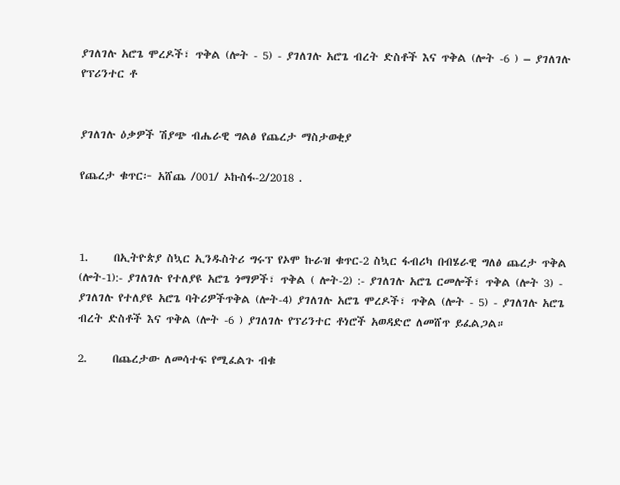ያገለገሉ አሮጌ ሞረዶች፣ ጥቅል (ሎት - 5) - ያገለገሉ አሮጌ ብረት ድስቶች እና ጥቅል (ሎት -6 ) – ያገለገሉ የፕሪንተር ቶ


ያገለገሉ ዕቃዎች ሽያጭ ብሔራዊ ግልፅ የጨረታ ማስታወቂያ

የጨረታ ቁጥር፦ አሸጨ /001/ ኦኩስፋ-2/2018 .



1.     በኢትዮጵያ ስኳር ኢንዱስትሪ ግሩፕ የኦሞ ኩራዝ ቁጥር-2 ስኳር ፋብሪካ በብሄራዊ ግለፅ ጨረታ ጥቅል (ሎት-1):- ያገለገሉ የተለያዩ አሮጌ ጎማዎች፣ ጥቅል ( ሎት-2) :- ያገለገሉ አሮጌ ርመሎች፣ ጥቅል (ሎት 3) - ያገለገሉ የተለያዩ አሮጌ ባትሪዎችጥቅል (ሎት-4) ያገለገሉ አሮጌ ሞረዶች፣ ጥቅል (ሎት - 5) - ያገለገሉ አሮጌ ብረት ድስቶች እና ጥቅል (ሎት -6 ) ያገለገሉ የፕሪንተር ቶነሮች አወዳድሮ ለመሸጥ ይፈልጋል።

2.     በጨረታው ለመሳተፍ የሚፈልጉ ብቁ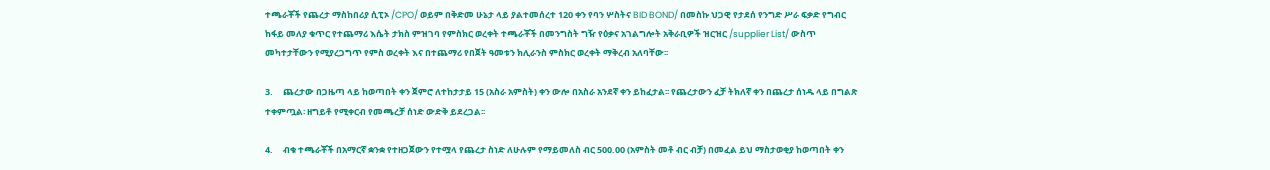ተጫራቾች የጨረታ ማስከበሪያ ሲፒኦ /CPO/ ወይም በቅድመ ሁኔታ ላይ ያልተመሰረተ 120 ቀን የባን ሦስትና BID BOND/ በመስኩ ህጋዊ የታደሰ የንግድ ሥራ ፍቃድ የግብር ከፋይ መለያ ቁጥር የተጨማሪ እሴት ታክስ ምዝገባ የምስክር ወረቀት ተጫራቾች በመንግስት ግዥ የዕቃና አገልግሎት አቅራቢዎች ዝርዝር /supplier List/ ውስጥ መካተታቸውን የሚያረጋግጥ የምስ ወረቀት እና በተጨማሪ የበጀት ዓመቱን ክሊራንስ ምስክር ወረቀት ማቅረብ አለባቸው፡፡

3.     ጨረታው በጋዜጣ ላይ ከወጣበት ቀን ጀምሮ ለተከታታይ 15 (አስራ አምስት) ቀን ውሎ በአስራ አንደኛ ቀን ይከፈታል፡፡ የጨረታውን ፈቻ ትክለኛ ቀን በጨረታ ሰነዱ ላይ በግልጽ ተቀምጧል፡ ዘግይቶ የሚቀርብ የመጫረቻ ሰነድ ውድቅ ይደረጋል፡፡

4.     ብቁ ተጫራቾች በአማርኛ ቋንቋ የተዘጋጀውን የተሟላ የጨረታ ስነድ ለሁሉም የማይመለስ ብር 500.00 (አምስት መቶ ብር ብቻ) በመፈል ይህ ማስታወቂያ ከወጣበት ቀን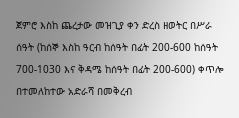ጀምሮ እስከ ጨረታው መዝጊያ ቀን ድረስ ዘወትር በሥራ ሰዓት (ከሰኞ እስከ ዓርብ ከሰዓት በፊት 200-600 ከሰዓት 700-1030 እና ቅዳሜ ከሰዓት በፊት 200-600) ቀጥሎ በተመለከተው አድራሻ በመቅረብ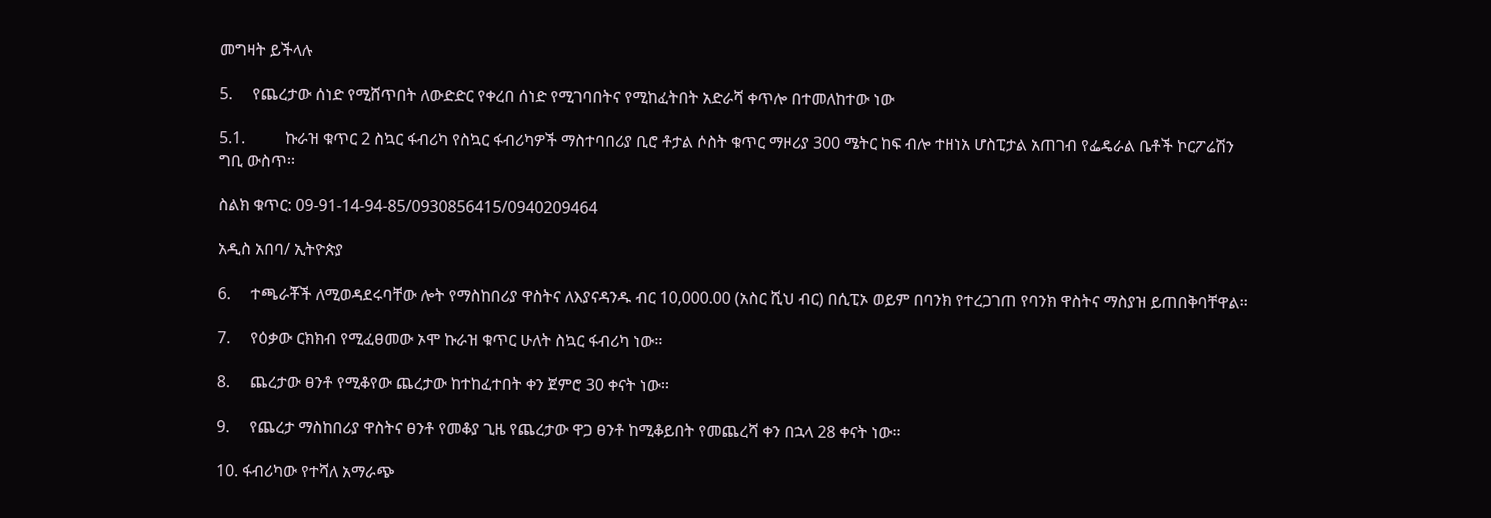መግዛት ይችላሉ

5.     የጨረታው ሰነድ የሚሸጥበት ለውድድር የቀረበ ሰነድ የሚገባበትና የሚከፈትበት አድራሻ ቀጥሎ በተመለከተው ነው

5.1.          ኩራዝ ቁጥር 2 ስኳር ፋብሪካ የስኳር ፋብሪካዎች ማስተባበሪያ ቢሮ ቶታል ሶስት ቁጥር ማዞሪያ 300 ሜትር ከፍ ብሎ ተዘነአ ሆስፒታል አጠገብ የፌዴራል ቤቶች ኮርፖሬሽን ግቢ ውስጥ፡፡

ስልክ ቁጥር: 09-91-14-94-85/0930856415/0940209464

አዲስ አበባ/ ኢትዮጵያ

6.     ተጫራቾች ለሚወዳደሩባቸው ሎት የማስከበሪያ ዋስትና ለእያናዳንዱ ብር 10,000.00 (አስር ሺህ ብር) በሲፒኦ ወይም በባንክ የተረጋገጠ የባንክ ዋስትና ማስያዝ ይጠበቅባቸዋል፡፡

7.     የዕቃው ርክክብ የሚፈፀመው ኦሞ ኩራዝ ቁጥር ሁለት ስኳር ፋብሪካ ነው፡፡

8.     ጨረታው ፀንቶ የሚቆየው ጨረታው ከተከፈተበት ቀን ጀምሮ 30 ቀናት ነው፡፡

9.     የጨረታ ማስከበሪያ ዋስትና ፀንቶ የመቆያ ጊዜ የጨረታው ዋጋ ፀንቶ ከሚቆይበት የመጨረሻ ቀን በኋላ 28 ቀናት ነው፡፡

10. ፋብሪካው የተሻለ አማራጭ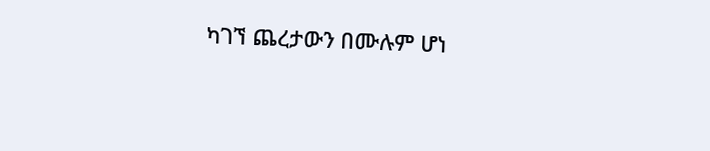ካገኘ ጨረታውን በሙሉም ሆነ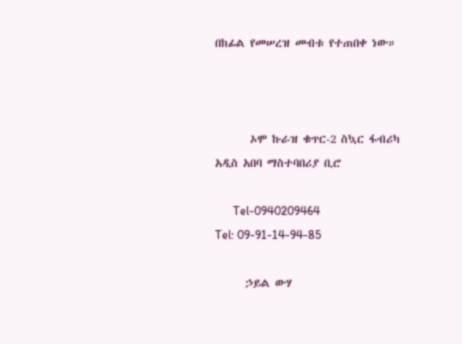በከፊል የመሠረዝ መብቱ የተጠበቀ ነው።



       ኦሞ ኩራዝ ቁጥር-2 ስኳር ፋብሪካ                   አዲስ አበባ ማስተባበሪያ ቢሮ

      Tel-0940209464                                 Tel: 09-91-14-94-85

      ኃይል ውሃ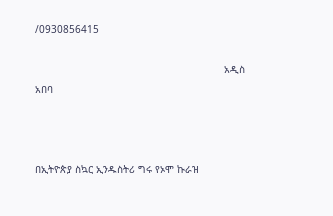/0930856415

                                                               አዲስ አበባ



በኢትዮጵያ ስኳር ኢንዱስትሪ ግሩ የኦሞ ኩራዝ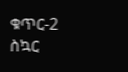ቁጥር-2 ስኳር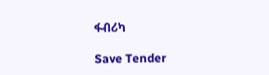ፋብሪካ

Save Tender